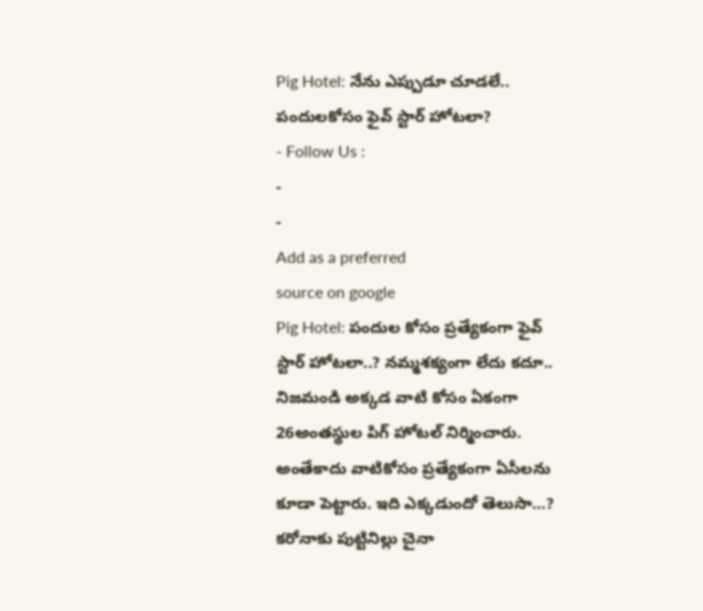Pig Hotel: నేను ఎప్పుడూ చూడలే.. పందులకోసం ఫైవ్ స్టార్ హోటలా?
- Follow Us :
-
-
Add as a preferred
source on google
Pig Hotel: పందుల కోసం ప్రత్యేకంగా ఫైవ్ స్టార్ హోటలా..? నమ్మశక్యంగా లేదు కదూ.. నిజమండి అక్కడ వాటి కోసం ఏకంగా 26అంతస్థుల పిగ్ హోటల్ నిర్మించారు. అంతేకాదు వాటికోసం ప్రత్యేకంగా ఏసీలను కూడా పెట్టారు. ఇది ఎక్కడుందో తెలుసా…? కరోనాకు పుట్టినిల్లు చైనా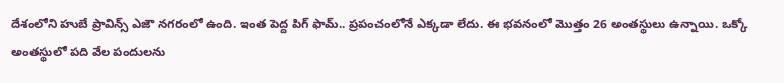దేశంలోని హుబే ప్రావిన్స్ ఎజౌ నగరంలో ఉంది. ఇంత పెద్ద పిగ్ ఫామ్.. ప్రపంచంలోనే ఎక్కడా లేదు. ఈ భవనంలో మొత్తం 26 అంతస్థులు ఉన్నాయి. ఒక్కో అంతస్థులో పది వేల పందులను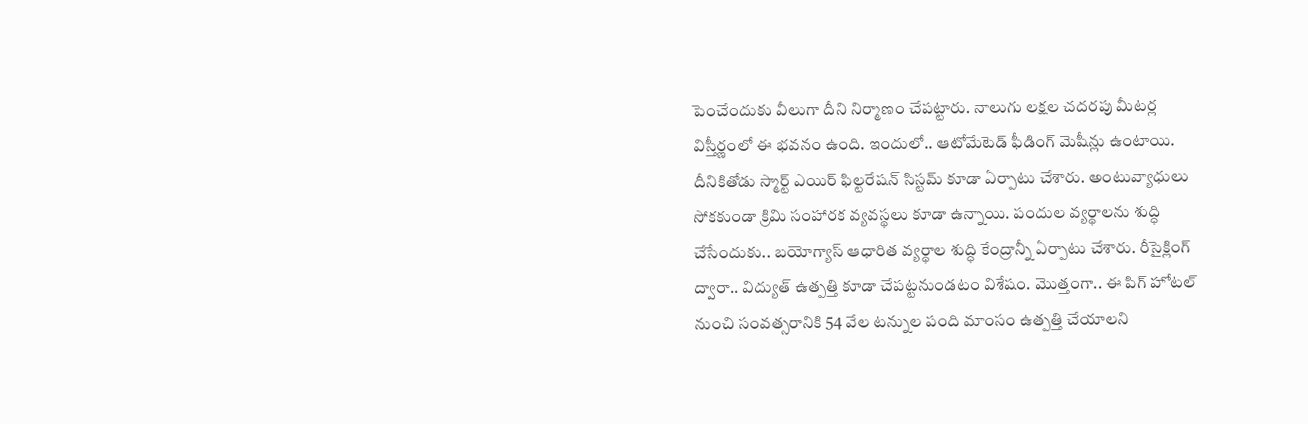పెంచేందుకు వీలుగా దీని నిర్మాణం చేపట్టారు. నాలుగు లక్షల చదరపు మీటర్ల విస్తీర్ణంలో ఈ భవనం ఉంది. ఇందులో.. ఆటోమేటెడ్ ఫీడింగ్ మెషీన్లు ఉంటాయి. దీనికితోడు స్మార్ట్ ఎయిర్ ఫిల్టరేషన్ సిస్టమ్ కూడా ఏర్పాటు చేశారు. అంటువ్యాధులు సోకకుండా క్రిమి సంహారక వ్యవస్థలు కూడా ఉన్నాయి. పందుల వ్యర్థాలను శుద్ధి చేసేందుకు.. బయోగ్యాస్ ఆధారిత వ్యర్థాల శుద్ధి కేంద్రాన్నీ ఏర్పాటు చేశారు. రీసైక్లింగ్ ద్వారా.. విద్యుత్ ఉత్పత్తి కూడా చేపట్టనుండటం విశేషం. మొత్తంగా.. ఈ పిగ్ హోటల్ నుంచి సంవత్సరానికి 54 వేల టన్నుల పంది మాంసం ఉత్పత్తి చేయాలని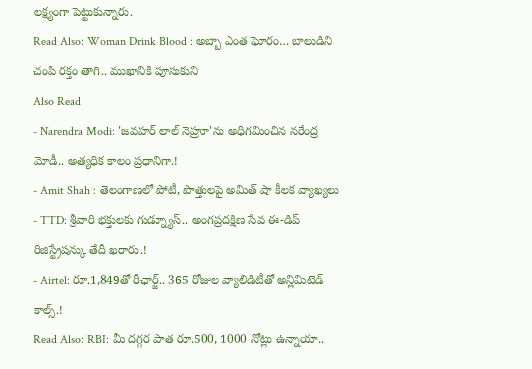లక్ష్యంగా పెట్టుకున్నారు.
Read Also: Woman Drink Blood : అబ్బా ఎంత ఘోరం… బాలుడిని చంపి రక్తం తాగి.. ముఖానికి పూసుకుని
Also Read
- Narendra Modi: 'జవహర్ లాల్ నెహ్రూ'ను అధిగమించిన నరేంద్ర మోడీ.. అత్యధిక కాలం ప్రధానిగా.!
- Amit Shah : తెలంగాణలో పోటీ, పొత్తులపై అమిత్ షా కీలక వ్యాఖ్యలు
- TTD: శ్రీవారి భక్తులకు గుడ్న్యూస్.. అంగప్రదక్షిణ సేవ ఈ-డిప్ రిజిస్ట్రేషన్కు తేదీ ఖరారు.!
- Airtel: రూ.1,849తో రీఛార్జ్.. 365 రోజుల వ్యాలిడిటీతో అన్లిమిటెడ్ కాల్స్.!
Read Also: RBI: మీ దగ్గర పాత రూ.500, 1000 నోట్లు ఉన్నాయా..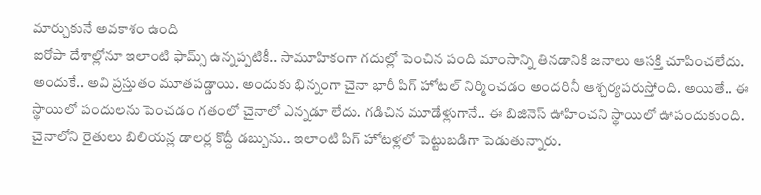మార్చుకునే అవకాశం ఉంది
ఐరోపా దేశాల్లోనూ ఇలాంటి ఫామ్స్ ఉన్నప్పటికీ.. సామూహికంగా గదుల్లో పెంచిన పంది మాంసాన్ని తినడానికి జనాలు ఆసక్తి చూపించలేదు. అందుకే.. అవి ప్రస్తుతం మూతపడ్డాయి. అందుకు భిన్నంగా చైనా భారీ పిగ్ హోటల్ నిర్మించడం అందరినీ ఆశ్చర్యపరుస్తోంది. అయితే.. ఈ స్థాయిలో పందులను పెంచడం గతంలో చైనాలో ఎన్నడూ లేదు. గడిచిన మూడేళ్లుగానే.. ఈ బిజినెస్ ఊహించని స్థాయిలో ఊపందుకుంది. చైనాలోని రైతులు బిలియన్ల డాలర్ల కొద్దీ డబ్బును.. ఇలాంటి పిగ్ హోటళ్లలో పెట్టుబడిగా పెడుతున్నారు.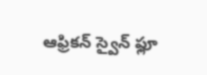ఆఫ్రికన్ స్వైన్ ఫ్లూ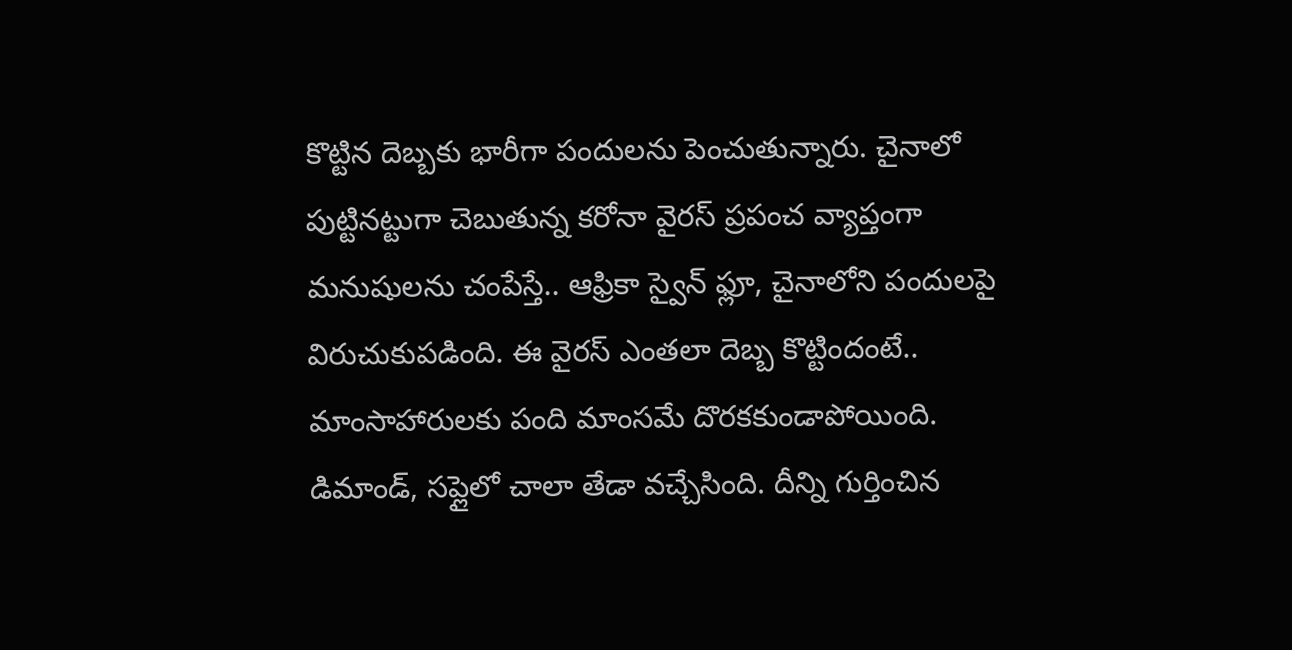కొట్టిన దెబ్బకు భారీగా పందులను పెంచుతున్నారు. చైనాలో పుట్టినట్టుగా చెబుతున్న కరోనా వైరస్ ప్రపంచ వ్యాప్తంగా మనుషులను చంపేస్తే.. ఆఫ్రికా స్వైన్ ఫ్లూ, చైనాలోని పందులపై విరుచుకుపడింది. ఈ వైరస్ ఎంతలా దెబ్బ కొట్టిందంటే.. మాంసాహారులకు పంది మాంసమే దొరకకుండాపోయింది. డిమాండ్, సప్లైలో చాలా తేడా వచ్చేసింది. దీన్ని గుర్తించిన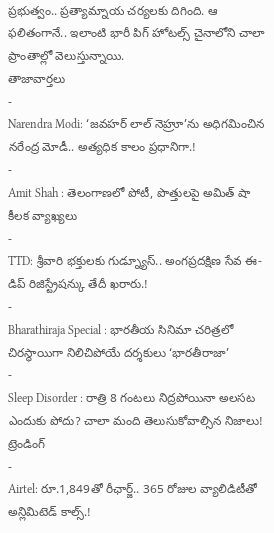ప్రభుత్వం.. ప్రత్యామ్నాయ చర్యలకు దిగింది. ఆ ఫలితంగానే.. ఇలాంటి భారీ పిగ్ హోటల్స్ చైనాలోని చాలా ప్రాంతాల్లో వెలుస్తున్నాయి.
తాజావార్తలు
-
Narendra Modi: ‘జవహర్ లాల్ నెహ్రూ’ను అధిగమించిన నరేంద్ర మోడీ.. అత్యధిక కాలం ప్రధానిగా.!
-
Amit Shah : తెలంగాణలో పోటీ, పొత్తులపై అమిత్ షా కీలక వ్యాఖ్యలు
-
TTD: శ్రీవారి భక్తులకు గుడ్న్యూస్.. అంగప్రదక్షిణ సేవ ఈ-డిప్ రిజిస్ట్రేషన్కు తేదీ ఖరారు.!
-
Bharathiraja Special : భారతీయ సినిమా చరిత్రలో చిరస్థాయిగా నిలిచిపోయే దర్శకులు ‘భారతీరాజా’
-
Sleep Disorder : రాత్రి 8 గంటలు నిద్రపోయినా అలసట ఎందుకు పోదు? చాలా మంది తెలుసుకోవాల్సిన నిజాలు!
ట్రెండింగ్
-
Airtel: రూ.1,849తో రీఛార్జ్.. 365 రోజుల వ్యాలిడిటీతో అన్లిమిటెడ్ కాల్స్.!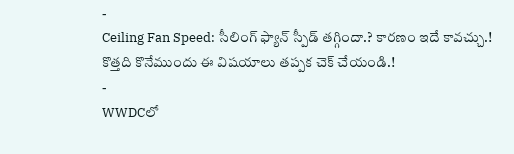-
Ceiling Fan Speed: సీలింగ్ ఫ్యాన్ స్పీడ్ తగ్గిందా.? కారణం ఇదే కావచ్చు.! కొత్తది కొనేముందు ఈ విషయాలు తప్పక చెక్ చేయండి.!
-
WWDCలో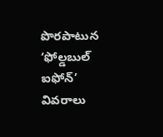పొరపాటున ‘ఫోల్డబుల్ ఐఫోన్’ వివరాలు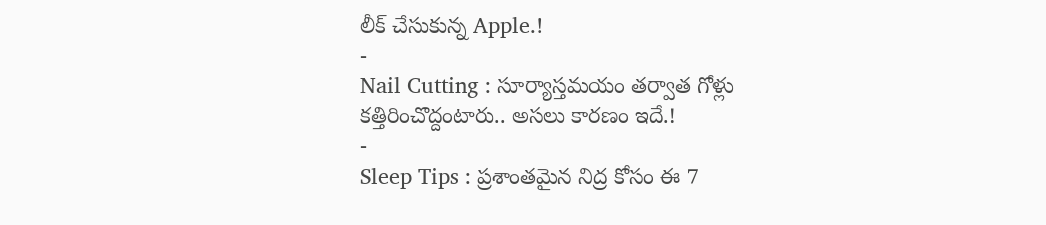లీక్ చేసుకున్న Apple.!
-
Nail Cutting : సూర్యాస్తమయం తర్వాత గోళ్లు కత్తిరించొద్దంటారు.. అసలు కారణం ఇదే.!
-
Sleep Tips : ప్రశాంతమైన నిద్ర కోసం ఈ 7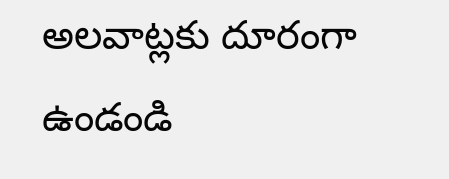అలవాట్లకు దూరంగా ఉండండి